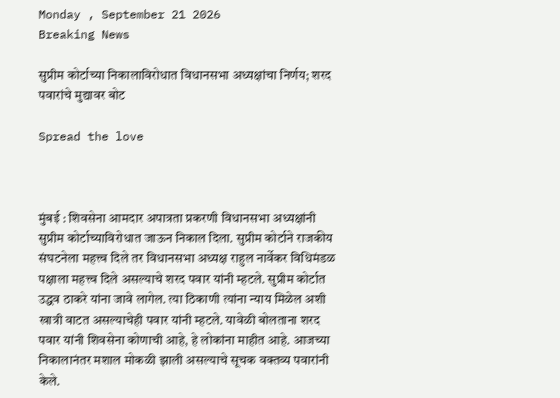Monday , September 21 2026
Breaking News

सुप्रीम कोर्टाच्या निकालाविरोधात विधानसभा अध्यक्षांचा निर्णय; शरद पवारांचे मुद्यावर बोट

Spread the love



मुंबई : शिवसेना आमदार अपात्रता प्रकरणी विधानसभा अध्यक्षांनी सुप्रीम कोर्टाच्याविरोधात जाऊन निकाल दिला. सुप्रीम कोर्टाने राजकीय संघटनेला महत्त्व दिले तर विधानसभा अध्यक्ष राहुल नार्वेकर विधिमंडळ पक्षाला महत्त्व दिले असल्याचे शरद पवार यांनी म्हटले. सुप्रीम कोर्टात उद्धव ठाकरे यांना जावे लागेल. त्या ठिकाणी त्यांना न्याय मिळेल अशी खात्री वाटत असल्याचेही पवार यांनी म्हटले. यावेळी बोलताना शरद पवार यांनी शिवसेना कोणाची आहे, हे लोकांना माहीत आहे. आजच्या निकालानंतर मशाल मोकळी झाली असल्याचे सूचक वक्तव्य पवारांनी केले.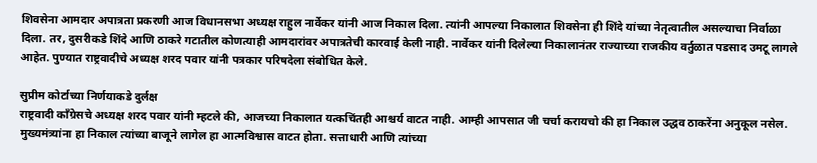शिवसेना आमदार अपात्रता प्रकरणी आज विधानसभा अध्यक्ष राहुल नार्वेकर यांनी आज निकाल दिला. त्यांनी आपल्या निकालात शिवसेना ही शिंदे यांच्या नेतृत्वातील असल्याचा निर्वाळा दिला. तर, दुसरीकडे शिंदे आणि ठाकरे गटातील कोणत्याही आमदारांवर अपात्रतेची कारवाई केली नाही. नार्वेकर यांनी दिलेल्या निकालानंतर राज्याच्या राजकीय वर्तुळात पडसाद उमटू लागले आहेत. पुण्यात राष्ट्रवादीचे अध्यक्ष शरद पवार यांनी पत्रकार परिषदेला संबोधित केले.

सुप्रीम कोर्टाच्या निर्णयाकडे दुर्लक्ष
राष्ट्रवादी काँग्रेसचे अध्यक्ष शरद पवार यांनी म्हटले की, आजच्या निकालात यत्कचिंतही आश्चर्य वाटत नाही. आम्ही आपसात जी चर्चा करायचो की हा निकाल उद्धव ठाकरेंना अनुकूल नसेल. मुख्यमंत्र्यांना हा निकाल त्यांच्या बाजूने लागेल हा आत्मविश्वास वाटत होता. सत्ताधारी आणि त्यांच्या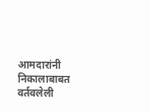आमदारांनी निकालाबाबत वर्तवलेली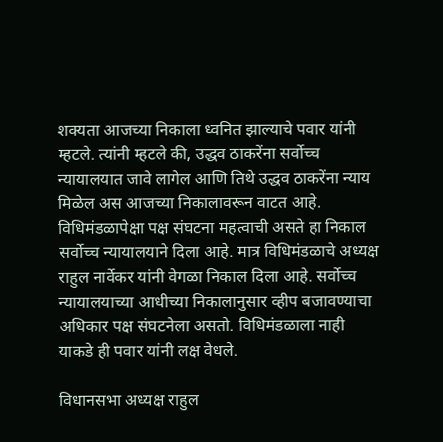शक्यता आजच्या निकाला ध्वनित झाल्याचे पवार यांनी म्हटले. त्यांनी म्हटले की, उद्धव ठाकरेंना सर्वोच्च न्यायालयात जावे लागेल आणि तिथे उद्धव ठाकरेंना न्याय मिळेल अस आजच्या निकालावरून वाटत आहे. विधिमंडळापेक्षा पक्ष संघटना महत्वाची असते हा निकाल सर्वोच्च न्यायालयाने दिला आहे. मात्र विधिमंडळाचे अध्यक्ष राहुल नार्वेकर यांनी वेगळा निकाल दिला आहे. सर्वोच्च न्यायालयाच्या आधीच्या निकालानुसार व्हीप बजावण्याचा अधिकार पक्ष संघटनेला असतो. विधिमंडळाला नाही याकडे ही पवार यांनी लक्ष वेधले.

विधानसभा अध्यक्ष राहुल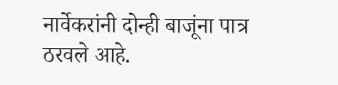नार्वेकरांनी दोन्ही बाजूंना पात्र ठरवले आहे.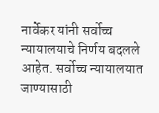नार्वेकर यांनी सर्वोच्च न्यायालयाचे निर्णय बदलले आहेत. सर्वोच्च न्यायालयात जाण्यासाठी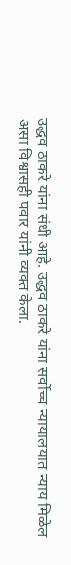उद्धव ठाकरे यांना संधी आहे. उद्धव ठाकरे यांना सर्वोच्च न्यायालयात न्याय मिळेल असा विश्वासही पवार यांनी व्यक्त केला.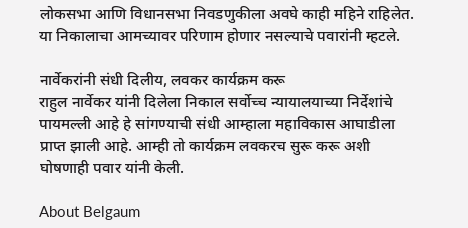लोकसभा आणि विधानसभा निवडणुकीला अवघे काही महिने राहिलेत. या निकालाचा आमच्यावर परिणाम होणार नसल्याचे पवारांनी म्हटले.

नार्वेकरांनी संधी दिलीय, लवकर कार्यक्रम करू
राहुल नार्वेकर यांनी दिलेला निकाल सर्वोच्च न्यायालयाच्या निर्देशांचे पायमल्ली आहे हे सांगण्याची संधी आम्हाला महाविकास आघाडीला प्राप्त झाली आहे. आम्ही तो कार्यक्रम लवकरच सुरू करू अशी घोषणाही पवार यांनी केली.

About Belgaum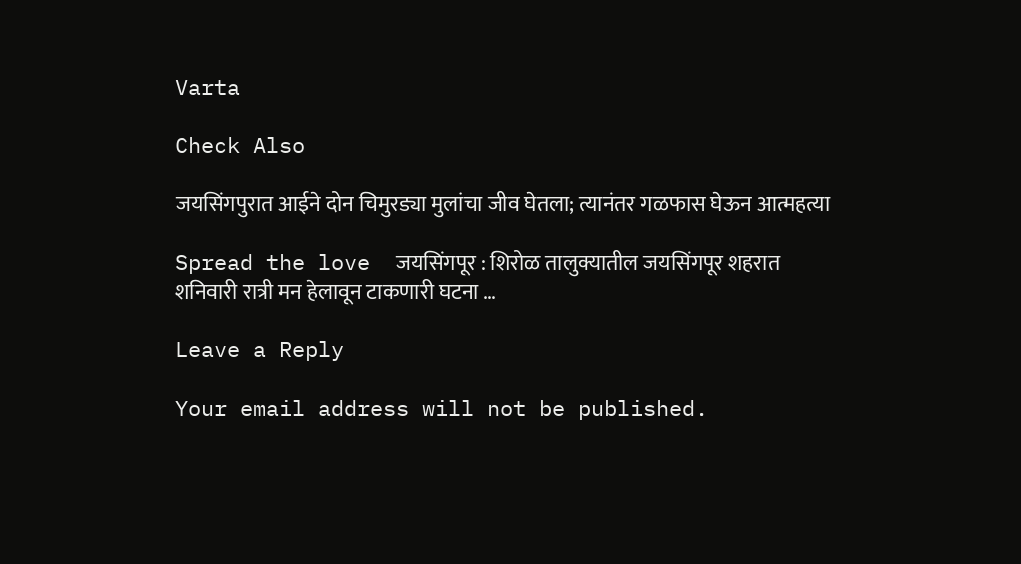Varta

Check Also

जयसिंगपुरात आईने दोन चिमुरड्या मुलांचा जीव घेतला; त्यानंतर गळफास घेऊन आत्महत्या

Spread the love  जयसिंगपूर : शिरोळ तालुक्यातील जयसिंगपूर शहरात शनिवारी रात्री मन हेलावून टाकणारी घटना …

Leave a Reply

Your email address will not be published.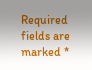Required fields are marked *